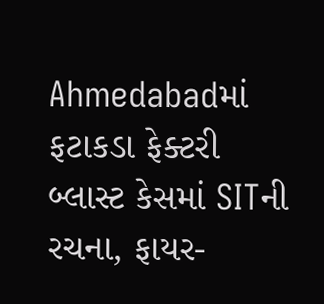Ahmedabadમાં ફટાકડા ફેક્ટરી બ્લાસ્ટ કેસમાં SITની રચના, ફાયર-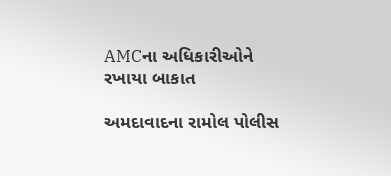AMCના અધિકારીઓને રખાયા બાકાત

અમદાવાદના રામોલ પોલીસ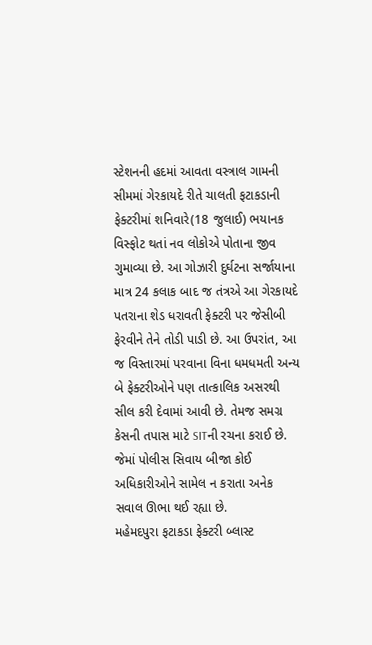સ્ટેશનની હદમાં આવતા વસ્ત્રાલ ગામની સીમમાં ગેરકાયદે રીતે ચાલતી ફટાકડાની ફેક્ટરીમાં શનિવારે(18 જુલાઈ) ભયાનક વિસ્ફોટ થતાં નવ લોકોએ પોતાના જીવ ગુમાવ્યા છે. આ ગોઝારી દુર્ઘટના સર્જાયાના માત્ર 24 કલાક બાદ જ તંત્રએ આ ગેરકાયદે પતરાના શેડ ધરાવતી ફેક્ટરી પર જેસીબી ફેરવીને તેને તોડી પાડી છે. આ ઉપરાંત, આ જ વિસ્તારમાં પરવાના વિના ધમધમતી અન્ય બે ફેક્ટરીઓને પણ તાત્કાલિક અસરથી સીલ કરી દેવામાં આવી છે. તેમજ સમગ્ર કેસની તપાસ માટે SITની રચના કરાઈ છે. જેમાં પોલીસ સિવાય બીજા કોઈ અધિકારીઓને સામેલ ન કરાતા અનેક સવાલ ઊભા થઈ રહ્યા છે.
મહેમદપુરા ફટાકડા ફેક્ટરી બ્લાસ્ટ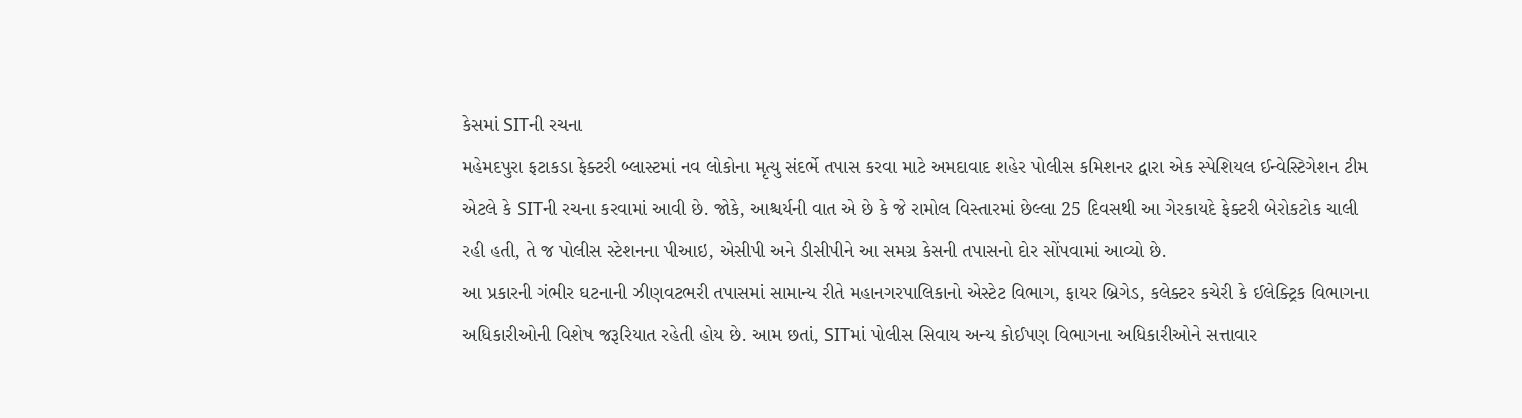કેસમાં SITની રચના
મહેમદપુરા ફટાકડા ફેક્ટરી બ્લાસ્ટમાં નવ લોકોના મૃત્યુ સંદર્ભે તપાસ કરવા માટે અમદાવાદ શહેર પોલીસ કમિશનર દ્વારા એક સ્પેશિયલ ઈન્વેસ્ટિગેશન ટીમ એટલે કે SITની રચના કરવામાં આવી છે. જોકે, આશ્ચર્યની વાત એ છે કે જે રામોલ વિસ્તારમાં છેલ્લા 25 દિવસથી આ ગેરકાયદે ફેક્ટરી બેરોકટોક ચાલી રહી હતી, તે જ પોલીસ સ્ટેશનના પીઆઇ, એસીપી અને ડીસીપીને આ સમગ્ર કેસની તપાસનો દોર સોંપવામાં આવ્યો છે.
આ પ્રકારની ગંભીર ઘટનાની ઝીણવટભરી તપાસમાં સામાન્ય રીતે મહાનગરપાલિકાનો એસ્ટેટ વિભાગ, ફાયર બ્રિગેડ, કલેક્ટર કચેરી કે ઈલેક્ટ્રિક વિભાગના અધિકારીઓની વિશેષ જરૂરિયાત રહેતી હોય છે. આમ છતાં, SITમાં પોલીસ સિવાય અન્ય કોઈપણ વિભાગના અધિકારીઓને સત્તાવાર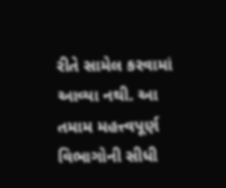રીતે સામેલ કરવામાં આવ્યા નથી. આ તમામ મહત્ત્વપૂર્ણ વિભાગોની સીધી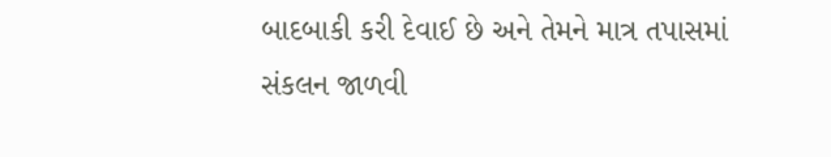બાદબાકી કરી દેવાઈ છે અને તેમને માત્ર તપાસમાં સંકલન જાળવી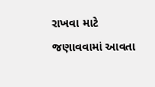રાખવા માટે જણાવવામાં આવતા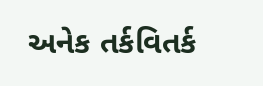અનેક તર્કવિતર્ક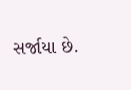સર્જાયા છે.